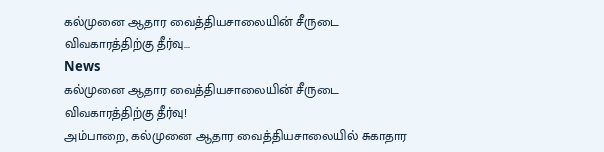கல்முனை ஆதார வைத்தியசாலையின் சீருடை விவகாரத்திற்கு தீர்வு...
News
கல்முனை ஆதார வைத்தியசாலையின் சீருடை விவகாரத்திற்கு தீர்வு!
அம்பாறை, கல்முனை ஆதார வைத்தியசாலையில் சுகாதார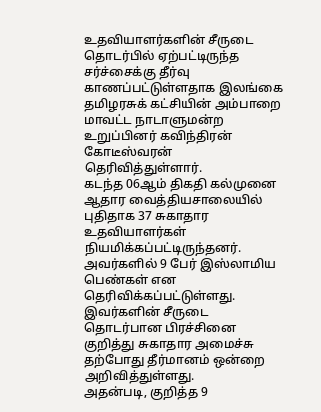உதவியாளர்களின் சீருடை தொடர்பில் ஏற்பட்டிருந்த சர்ச்சைக்கு தீர்வு காணப்பட்டுள்ளதாக இலங்கை தமிழரசுக் கட்சியின் அம்பாறை மாவட்ட நாடாளுமன்ற உறுப்பினர் கவிந்திரன் கோடீஸ்வரன் தெரிவித்துள்ளார்.
கடந்த 06ஆம் திகதி கல்முனை ஆதார வைத்தியசாலையில் புதிதாக 37 சுகாதார உதவியாளர்கள் நியமிக்கப்பட்டிருந்தனர். அவர்களில் 9 பேர் இஸ்லாமிய பெண்கள் என தெரிவிக்கப்பட்டுள்ளது.
இவர்களின் சீருடை தொடர்பான பிரச்சினை குறித்து சுகாதார அமைச்சு தற்போது தீர்மானம் ஒன்றை அறிவித்துள்ளது.
அதன்படி, குறித்த 9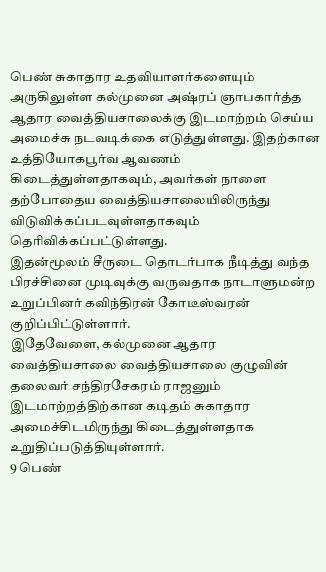பெண் சுகாதார உதவியாளர்களையும் அருகிலுள்ள கல்முனை அஷ்ரப் ஞாபகார்த்த ஆதார வைத்தியசாலைக்கு இடமாற்றம் செய்ய அமைச்சு நடவடிக்கை எடுத்துள்ளது. இதற்கான உத்தியோகபூர்வ ஆவணம் கிடைத்துள்ளதாகவும், அவர்கள் நாளை தற்போதைய வைத்தியசாலையிலிருந்து விடுவிக்கப்படவுள்ளதாகவும் தெரிவிக்கப்பட்டுள்ளது.
இதன்மூலம் சீருடை தொடர்பாக நீடித்து வந்த பிரச்சினை முடிவுக்கு வருவதாக நாடாளுமன்ற உறுப்பினர் கவிந்திரன் கோடீஸ்வரன் குறிப்பிட்டுள்ளார்.
இதேவேளை, கல்முனை ஆதார வைத்தியசாலை வைத்தியசாலை குழுவின் தலைவர் சந்திரசேகரம் ராஜனும் இடமாற்றத்திற்கான கடிதம் சுகாதார அமைச்சிடமிருந்து கிடைத்துள்ளதாக உறுதிப்படுத்தியுள்ளார்.
9 பெண்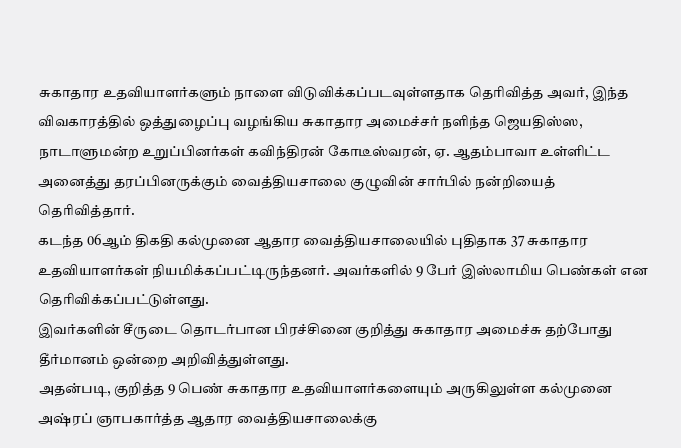சுகாதார உதவியாளர்களும் நாளை விடுவிக்கப்படவுள்ளதாக தெரிவித்த அவர், இந்த விவகாரத்தில் ஒத்துழைப்பு வழங்கிய சுகாதார அமைச்சர் நளிந்த ஜெயதிஸ்ஸ, நாடாளுமன்ற உறுப்பினர்கள் கவிந்திரன் கோடீஸ்வரன், ஏ. ஆதம்பாவா உள்ளிட்ட அனைத்து தரப்பினருக்கும் வைத்தியசாலை குழுவின் சார்பில் நன்றியைத் தெரிவித்தார்.
கடந்த 06ஆம் திகதி கல்முனை ஆதார வைத்தியசாலையில் புதிதாக 37 சுகாதார உதவியாளர்கள் நியமிக்கப்பட்டிருந்தனர். அவர்களில் 9 பேர் இஸ்லாமிய பெண்கள் என தெரிவிக்கப்பட்டுள்ளது.
இவர்களின் சீருடை தொடர்பான பிரச்சினை குறித்து சுகாதார அமைச்சு தற்போது தீர்மானம் ஒன்றை அறிவித்துள்ளது.
அதன்படி, குறித்த 9 பெண் சுகாதார உதவியாளர்களையும் அருகிலுள்ள கல்முனை அஷ்ரப் ஞாபகார்த்த ஆதார வைத்தியசாலைக்கு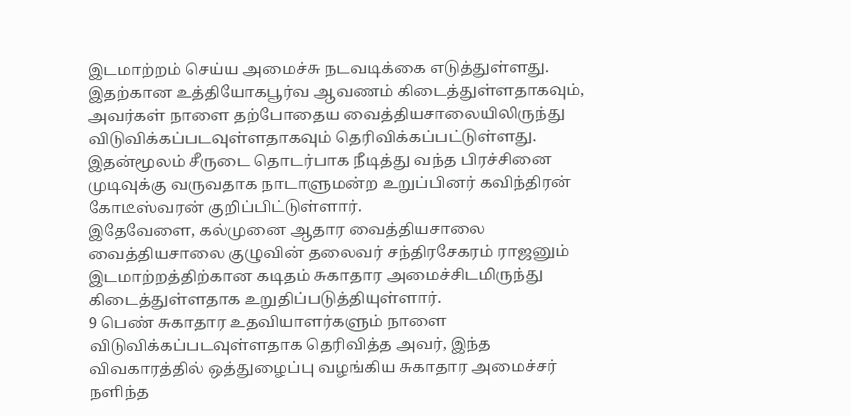இடமாற்றம் செய்ய அமைச்சு நடவடிக்கை எடுத்துள்ளது. இதற்கான உத்தியோகபூர்வ ஆவணம் கிடைத்துள்ளதாகவும், அவர்கள் நாளை தற்போதைய வைத்தியசாலையிலிருந்து விடுவிக்கப்படவுள்ளதாகவும் தெரிவிக்கப்பட்டுள்ளது.
இதன்மூலம் சீருடை தொடர்பாக நீடித்து வந்த பிரச்சினை முடிவுக்கு வருவதாக நாடாளுமன்ற உறுப்பினர் கவிந்திரன் கோடீஸ்வரன் குறிப்பிட்டுள்ளார்.
இதேவேளை, கல்முனை ஆதார வைத்தியசாலை வைத்தியசாலை குழுவின் தலைவர் சந்திரசேகரம் ராஜனும் இடமாற்றத்திற்கான கடிதம் சுகாதார அமைச்சிடமிருந்து கிடைத்துள்ளதாக உறுதிப்படுத்தியுள்ளார்.
9 பெண் சுகாதார உதவியாளர்களும் நாளை விடுவிக்கப்படவுள்ளதாக தெரிவித்த அவர், இந்த விவகாரத்தில் ஒத்துழைப்பு வழங்கிய சுகாதார அமைச்சர் நளிந்த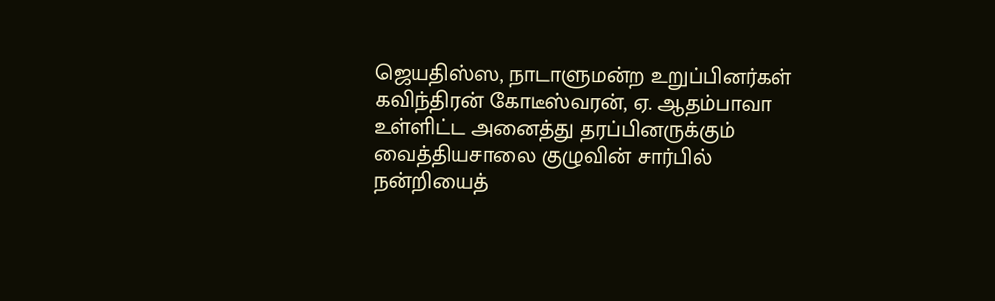ஜெயதிஸ்ஸ, நாடாளுமன்ற உறுப்பினர்கள் கவிந்திரன் கோடீஸ்வரன், ஏ. ஆதம்பாவா உள்ளிட்ட அனைத்து தரப்பினருக்கும் வைத்தியசாலை குழுவின் சார்பில் நன்றியைத்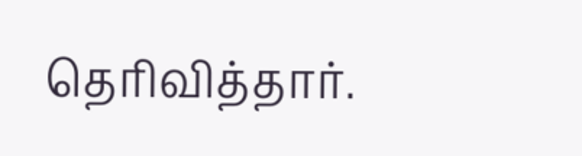தெரிவித்தார்.